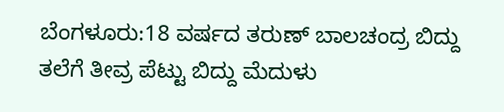ಬೆಂಗಳೂರು:18 ವರ್ಷದ ತರುಣ್ ಬಾಲಚಂದ್ರ ಬಿದ್ದು ತಲೆಗೆ ತೀವ್ರ ಪೆಟ್ಟು ಬಿದ್ದು ಮೆದುಳು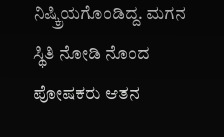ನಿಷ್ಕ್ರಿಯಗೊಂಡಿದ್ದ. ಮಗನ ಸ್ಥಿತಿ ನೋಡಿ ನೊಂದ ಪೋಷಕರು ಆತನ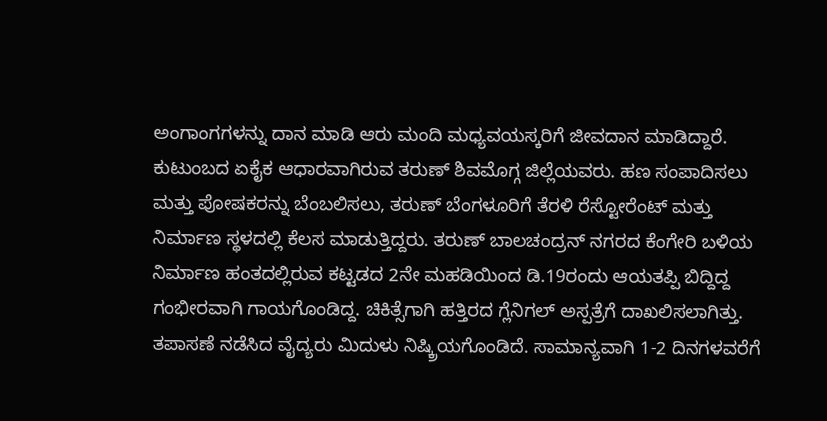ಅಂಗಾಂಗಗಳನ್ನು ದಾನ ಮಾಡಿ ಆರು ಮಂದಿ ಮಧ್ಯವಯಸ್ಕರಿಗೆ ಜೀವದಾನ ಮಾಡಿದ್ದಾರೆ.
ಕುಟುಂಬದ ಏಕೈಕ ಆಧಾರವಾಗಿರುವ ತರುಣ್ ಶಿವಮೊಗ್ಗ ಜಿಲ್ಲೆಯವರು. ಹಣ ಸಂಪಾದಿಸಲು ಮತ್ತು ಪೋಷಕರನ್ನು ಬೆಂಬಲಿಸಲು, ತರುಣ್ ಬೆಂಗಳೂರಿಗೆ ತೆರಳಿ ರೆಸ್ಟೋರೆಂಟ್ ಮತ್ತು ನಿರ್ಮಾಣ ಸ್ಥಳದಲ್ಲಿ ಕೆಲಸ ಮಾಡುತ್ತಿದ್ದರು. ತರುಣ್ ಬಾಲಚಂದ್ರನ್ ನಗರದ ಕೆಂಗೇರಿ ಬಳಿಯ ನಿರ್ಮಾಣ ಹಂತದಲ್ಲಿರುವ ಕಟ್ಟಡದ 2ನೇ ಮಹಡಿಯಿಂದ ಡಿ.19ರಂದು ಆಯತಪ್ಪಿ ಬಿದ್ದಿದ್ದ ಗಂಭೀರವಾಗಿ ಗಾಯಗೊಂಡಿದ್ದ. ಚಿಕಿತ್ಸೆಗಾಗಿ ಹತ್ತಿರದ ಗ್ಲೆನಿಗಲ್ ಅಸ್ಪತ್ರೆಗೆ ದಾಖಲಿಸಲಾಗಿತ್ತು.
ತಪಾಸಣೆ ನಡೆಸಿದ ವೈದ್ಯರು ಮಿದುಳು ನಿಷ್ಕ್ರಿಯಗೊಂಡಿದೆ. ಸಾಮಾನ್ಯವಾಗಿ 1-2 ದಿನಗಳವರೆಗೆ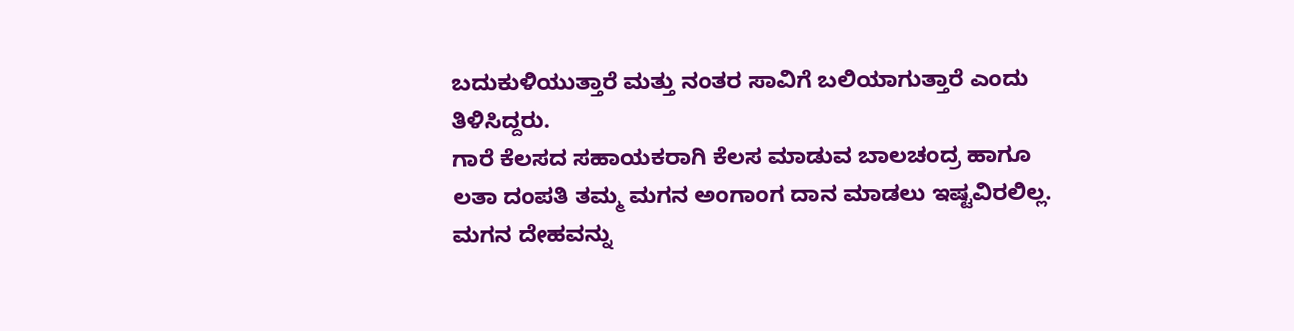ಬದುಕುಳಿಯುತ್ತಾರೆ ಮತ್ತು ನಂತರ ಸಾವಿಗೆ ಬಲಿಯಾಗುತ್ತಾರೆ ಎಂದು ತಿಳಿಸಿದ್ದರು.
ಗಾರೆ ಕೆಲಸದ ಸಹಾಯಕರಾಗಿ ಕೆಲಸ ಮಾಡುವ ಬಾಲಚಂದ್ರ ಹಾಗೂ ಲತಾ ದಂಪತಿ ತಮ್ಮ ಮಗನ ಅಂಗಾಂಗ ದಾನ ಮಾಡಲು ಇಷ್ಟವಿರಲಿಲ್ಲ. ಮಗನ ದೇಹವನ್ನು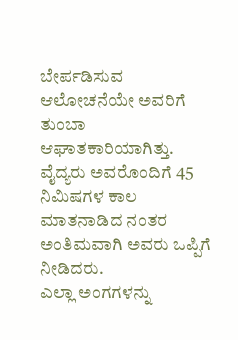ಬೇರ್ಪಡಿಸುವ ಆಲೋಚನೆಯೇ ಅವರಿಗೆ ತುಂಬಾ ಆಘಾತಕಾರಿಯಾಗಿತ್ತು.  ವೈದ್ಯರು ಅವರೊಂದಿಗೆ 45 ನಿಮಿಷಗಳ ಕಾಲ ಮಾತನಾಡಿದ ನಂತರ ಅಂತಿಮವಾಗಿ ಅವರು ಒಪ್ಪಿಗೆ ನೀಡಿದರು.
ಎಲ್ಲಾ ಅಂಗಗಳನ್ನು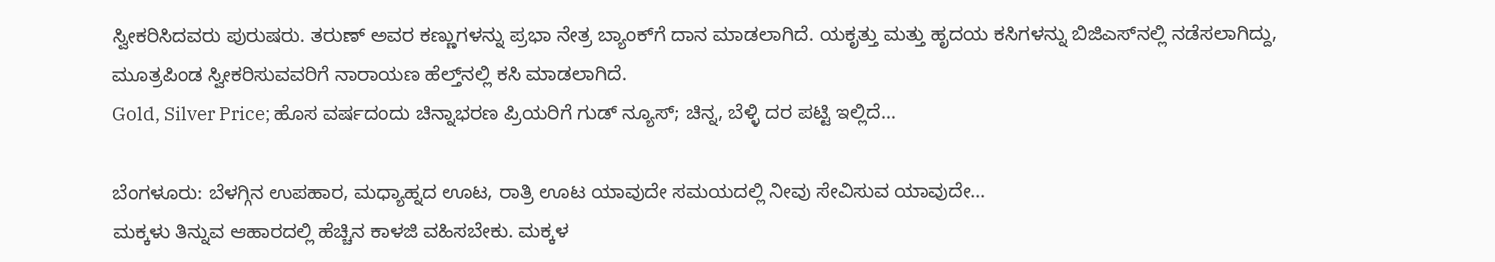ಸ್ವೀಕರಿಸಿದವರು ಪುರುಷರು. ತರುಣ್ ಅವರ ಕಣ್ಣುಗಳನ್ನು ಪ್ರಭಾ ನೇತ್ರ ಬ್ಯಾಂಕ್‌ಗೆ ದಾನ ಮಾಡಲಾಗಿದೆ. ಯಕೃತ್ತು ಮತ್ತು ಹೃದಯ ಕಸಿಗಳನ್ನು ಬಿಜಿಎಸ್‌ನಲ್ಲಿ ನಡೆಸಲಾಗಿದ್ದು, ಮೂತ್ರಪಿಂಡ ಸ್ವೀಕರಿಸುವವರಿಗೆ ನಾರಾಯಣ ಹೆಲ್ತ್‌ನಲ್ಲಿ ಕಸಿ ಮಾಡಲಾಗಿದೆ.
Gold, Silver Price; ಹೊಸ ವರ್ಷದಂದು ಚಿನ್ನಾಭರಣ ಪ್ರಿಯರಿಗೆ ಗುಡ್ ನ್ಯೂಸ್; ಚಿನ್ನ, ಬೆಳ್ಳಿ ದರ ಪಟ್ಟಿ ಇಲ್ಲಿದೆ…

ಬೆಂಗಳೂರು: ಬೆಳಗ್ಗಿನ ಉಪಹಾರ, ಮಧ್ಯಾಹ್ನದ ಊಟ, ರಾತ್ರಿ ಊಟ ಯಾವುದೇ ಸಮಯದಲ್ಲಿ ನೀವು ಸೇವಿಸುವ ಯಾವುದೇ…
ಮಕ್ಕಳು ತಿನ್ನುವ ಆಹಾರದಲ್ಲಿ ಹೆಚ್ಚಿನ ಕಾಳಜಿ ವಹಿಸಬೇಕು. ಮಕ್ಕಳ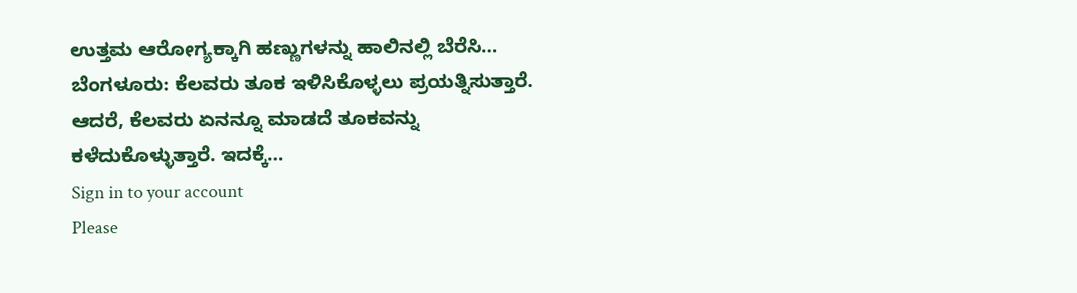ಉತ್ತಮ ಆರೋಗ್ಯಕ್ಕಾಗಿ ಹಣ್ಣುಗಳನ್ನು ಹಾಲಿನಲ್ಲಿ ಬೆರೆಸಿ…
ಬೆಂಗಳೂರು: ಕೆಲವರು ತೂಕ ಇಳಿಸಿಕೊಳ್ಳಲು ಪ್ರಯತ್ನಿಸುತ್ತಾರೆ. ಆದರೆ, ಕೆಲವರು ಏನನ್ನೂ ಮಾಡದೆ ತೂಕವನ್ನು ಕಳೆದುಕೊಳ್ಳುತ್ತಾರೆ. ಇದಕ್ಕೆ…
Sign in to your account
Please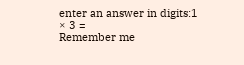enter an answer in digits:1 × 3 =
Remember me